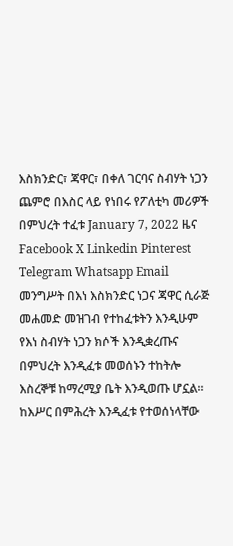እስክንድር፣ ጃዋር፣ በቀለ ገርባና ስብሃት ነጋን ጨምሮ በእስር ላይ የነበሩ የፖለቲካ መሪዎች በምህረት ተፈቱ January 7, 2022 ዜና Facebook X Linkedin Pinterest Telegram Whatsapp Email መንግሥት በእነ እስክንድር ነጋና ጃዋር ሲራጅ መሐመድ መዝገብ የተከፈቱትን እንዲሁም የእነ ስብሃት ነጋን ክሶች እንዲቋረጡና በምህረት እንዲፈቱ መወሰኑን ተከትሎ እስረኞቹ ከማረሚያ ቤት እንዲወጡ ሆኗል፡፡ ከእሥር በምሕረት እንዲፈቱ የተወሰነላቸው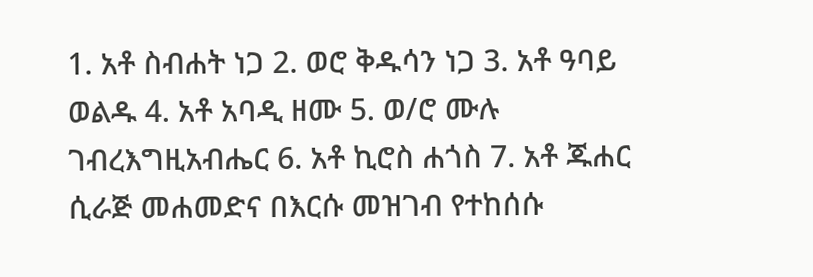1. አቶ ስብሐት ነጋ 2. ወሮ ቅዱሳን ነጋ 3. አቶ ዓባይ ወልዱ 4. አቶ አባዲ ዘሙ 5. ወ/ሮ ሙሉ ገብረእግዚአብሔር 6. አቶ ኪሮስ ሐጎስ 7. አቶ ጁሐር ሲራጅ መሐመድና በእርሱ መዝገብ የተከሰሱ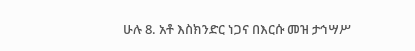ሁሉ 8. አቶ እስክንድር ነጋና በእርሱ መዝ ታኅሣሥ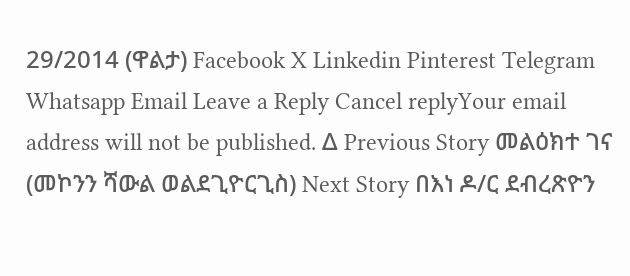29/2014 (ዋልታ) Facebook X Linkedin Pinterest Telegram Whatsapp Email Leave a Reply Cancel replyYour email address will not be published. Δ Previous Story መልዕክተ ገና (መኮንን ሻውል ወልደጊዮርጊስ) Next Story በእነ ዶ/ር ደብረጽዮን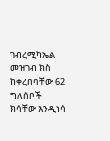ገብረሚካኤል መዝገብ ክስ ከቀረበባቸው 62 ግለሰቦች ክሳቸው እንዲነሳ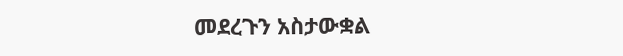መደረጉን አስታውቋል